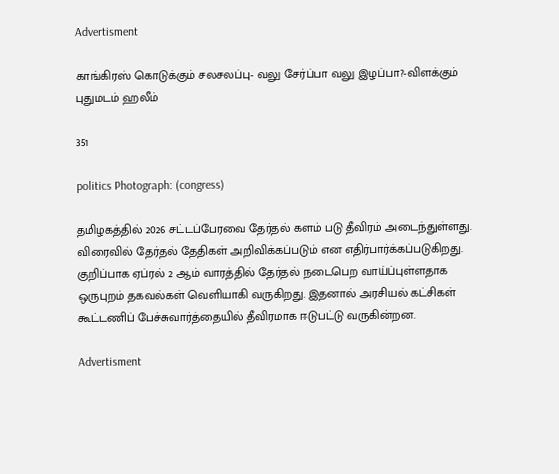Advertisment

காங்கிரஸ் கொடுக்கும் சலசலப்பு- வலு சேர்ப்பா வலு இழப்பா?-விளக்கும்  புதுமடம் ஹலீம்

351

politics Photograph: (congress)

தமிழகத்தில் 2026 சட்டப்பேரவை தேர்தல் களம் படு தீவிரம் அடைந்துள்ளது. விரைவில் தேர்தல் தேதிகள் அறிவிக்கப்படும் என எதிர்பார்க்கப்படுகிறது. குறிப்பாக ஏப்ரல் 2 ஆம் வாரத்தில் தேர்தல் நடைபெற வாய்ப்புள்ளதாக ஒருபுறம் தகவல்கள் வெளியாகி வருகிறது. இதனால் அரசியல் கட்சிகள் கூட்டணிப் பேச்சுவார்த்தையில் தீவிரமாக ஈடுபட்டு வருகின்றன.

Advertisment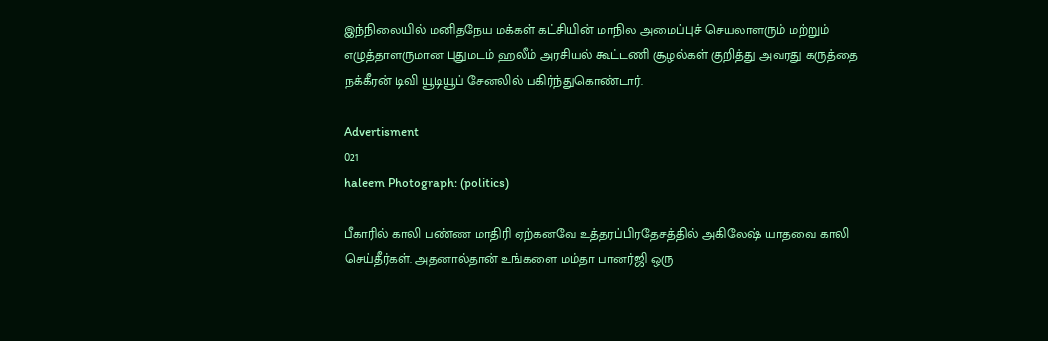இந்நிலையில் மனிதநேய மக்கள் கட்சியின் மாநில அமைப்புச் செயலாளரும் மற்றும் எழுத்தாளருமான புதுமடம் ஹலீம் அரசியல் கூட்டணி சூழல்கள் குறித்து அவரது கருத்தை நக்கீரன் டிவி யூடியூப் சேனலில் பகிர்ந்துகொண்டார்.

Advertisment
021
haleem Photograph: (politics)

பீகாரில் காலி பண்ண மாதிரி ஏற்கனவே உத்தரப்பிரதேசத்தில் அகிலேஷ் யாதவை காலி செய்தீர்கள். அதனால்தான் உங்களை மம்தா பானர்ஜி ஒரு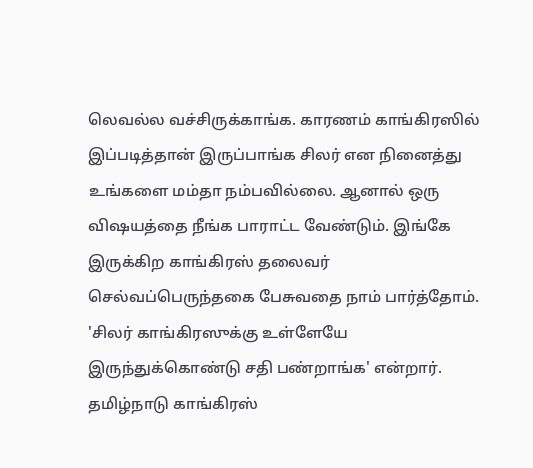லெவல்ல வச்சிருக்காங்க. காரணம் காங்கிரஸில் இப்படித்தான் இருப்பாங்க சிலர் என நினைத்து உங்களை மம்தா நம்பவில்லை. ஆனால் ஒரு விஷயத்தை நீங்க பாராட்ட வேண்டும். இங்கே இருக்கிற காங்கிரஸ் தலைவர் செல்வப்பெருந்தகை பேசுவதை நாம் பார்த்தோம். 'சிலர் காங்கிரஸுக்கு உள்ளேயே இருந்துக்கொண்டு சதி பண்றாங்க' என்றார். தமிழ்நாடு காங்கிரஸ்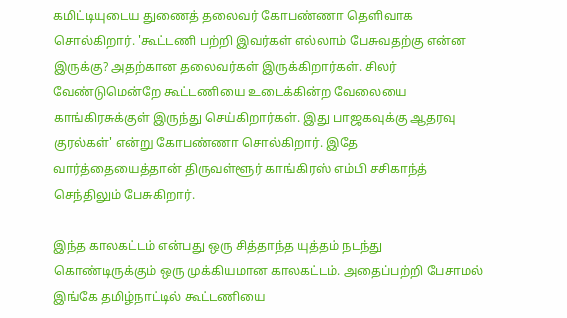கமிட்டியுடைய துணைத் தலைவர் கோபண்ணா தெளிவாக சொல்கிறார். 'கூட்டணி பற்றி இவர்கள் எல்லாம் பேசுவதற்கு என்ன இருக்கு? அதற்கான தலைவர்கள் இருக்கிறார்கள். சிலர் வேண்டுமென்றே கூட்டணியை உடைக்கின்ற வேலையை காங்கிரசுக்குள் இருந்து செய்கிறார்கள். இது பாஜகவுக்கு ஆதரவு குரல்கள்' என்று கோபண்ணா சொல்கிறார். இதே வார்த்தையைத்தான் திருவள்ளூர் காங்கிரஸ் எம்பி சசிகாந்த் செந்திலும் பேசுகிறார்.

இந்த காலகட்டம் என்பது ஒரு சித்தாந்த யுத்தம் நடந்து கொண்டிருக்கும் ஒரு முக்கியமான காலகட்டம். அதைப்பற்றி பேசாமல் இங்கே தமிழ்நாட்டில் கூட்டணியை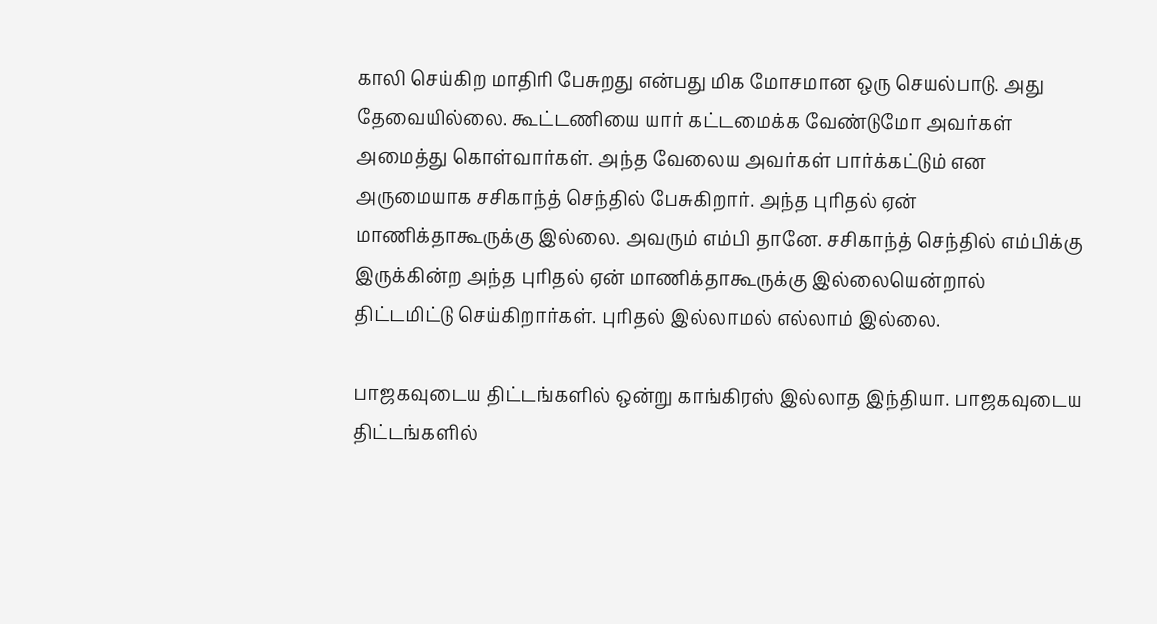காலி செய்கிற மாதிரி பேசுறது என்பது மிக மோசமான ஒரு செயல்பாடு. அது தேவையில்லை. கூட்டணியை யார் கட்டமைக்க வேண்டுமோ அவர்கள் அமைத்து கொள்வார்கள். அந்த வேலைய அவர்கள் பார்க்கட்டும் என அருமையாக சசிகாந்த் செந்தில் பேசுகிறார். அந்த புரிதல் ஏன் மாணிக்தாகூருக்கு இல்லை. அவரும் எம்பி தானே. சசிகாந்த் செந்தில் எம்பிக்கு இருக்கின்ற அந்த புரிதல் ஏன் மாணிக்தாகூருக்கு இல்லையென்றால் திட்டமிட்டு செய்கிறார்கள். புரிதல் இல்லாமல் எல்லாம் இல்லை.

பாஜகவுடைய திட்டங்களில் ஒன்று காங்கிரஸ் இல்லாத இந்தியா. பாஜகவுடைய திட்டங்களில்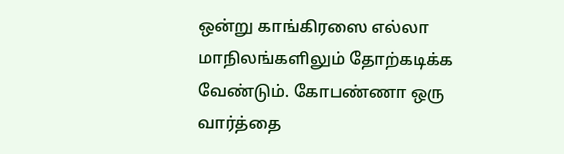ஒன்று காங்கிரஸை எல்லா மாநிலங்களிலும் தோற்கடிக்க வேண்டும். கோபண்ணா ஒரு வார்த்தை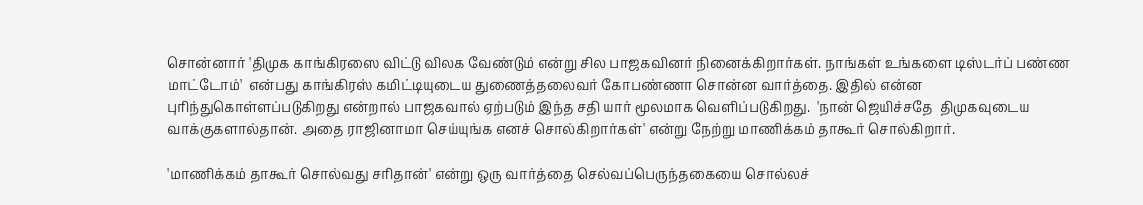சொன்னார் 'திமுக காங்கிரஸை விட்டு விலக வேண்டும் என்று சில பாஜகவினர் நினைக்கிறார்கள். நாங்கள் உங்களை டிஸ்டர்ப் பண்ண மாட்டோம்'  என்பது காங்கிரஸ் கமிட்டியுடைய துணைத்தலைவர் கோபண்ணா சொன்ன வார்த்தை. இதில் என்ன புரிந்துகொள்ளப்படுகிறது என்றால் பாஜகவால் ஏற்படும் இந்த சதி யார் மூலமாக வெளிப்படுகிறது.  'நான் ஜெயிச்சதே  திமுகவுடைய வாக்குகளால்தான். அதை ராஜினாமா செய்யுங்க எனச் சொல்கிறார்கள்' என்று நேற்று மாணிக்கம் தாகூர் சொல்கிறார்.

'மாணிக்கம் தாகூர் சொல்வது சரிதான்' என்று ஒரு வார்த்தை செல்வப்பெருந்தகையை சொல்லச்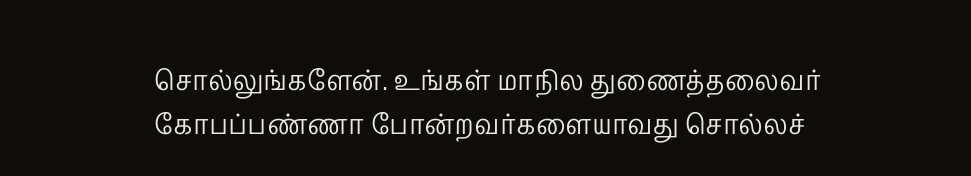சொல்லுங்களேன். உங்கள் மாநில துணைத்தலைவர் கோபப்பண்ணா போன்றவர்களையாவது சொல்லச்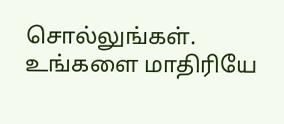சொல்லுங்கள். உங்களை மாதிரியே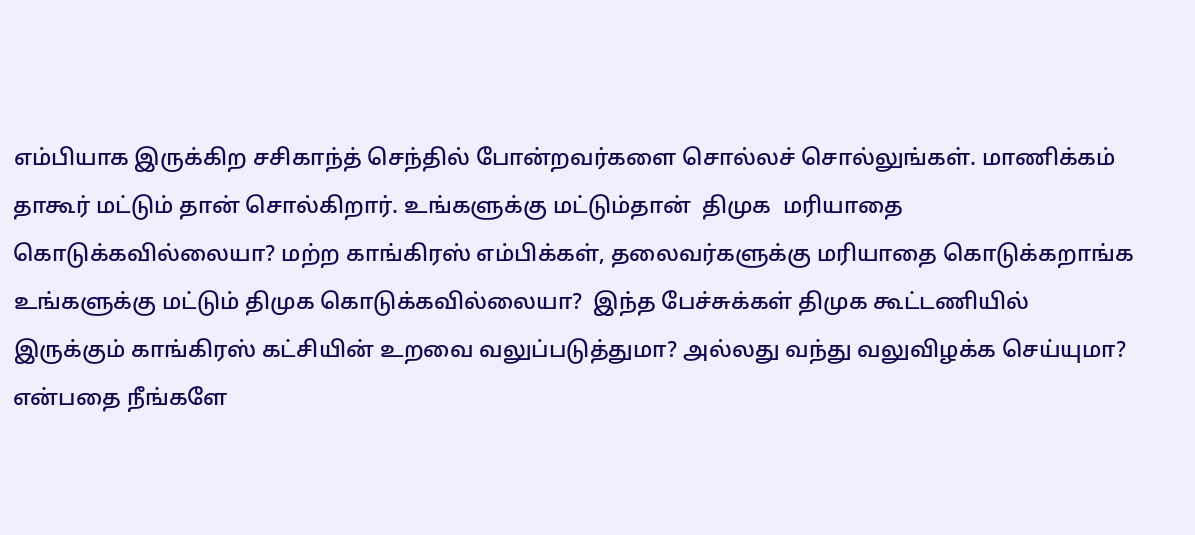எம்பியாக இருக்கிற சசிகாந்த் செந்தில் போன்றவர்களை சொல்லச் சொல்லுங்கள். மாணிக்கம் தாகூர் மட்டும் தான் சொல்கிறார். உங்களுக்கு மட்டும்தான்  திமுக  மரியாதை கொடுக்கவில்லையா? மற்ற காங்கிரஸ் எம்பிக்கள், தலைவர்களுக்கு மரியாதை கொடுக்கறாங்க உங்களுக்கு மட்டும் திமுக கொடுக்கவில்லையா?  இந்த பேச்சுக்கள் திமுக கூட்டணியில் இருக்கும் காங்கிரஸ் கட்சியின் உறவை வலுப்படுத்துமா? அல்லது வந்து வலுவிழக்க செய்யுமா? என்பதை நீங்களே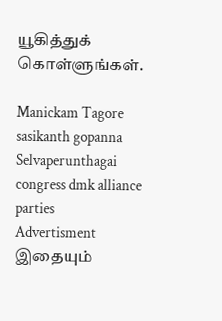யூகித்துக் கொள்ளுங்கள்.

Manickam Tagore sasikanth gopanna Selvaperunthagai congress dmk alliance parties
Advertisment
இதையும்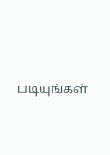படியுங்கள்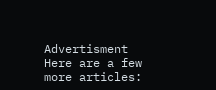Advertisment
Here are a few more articles: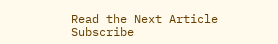Read the Next Article
Subscribe